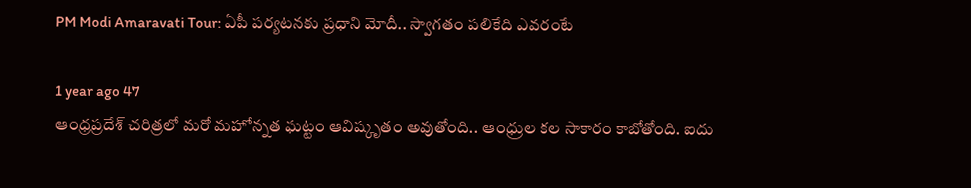PM Modi Amaravati Tour: ఏపీ పర్యటనకు ప్రధాని మోదీ.. స్వాగతం పలికేది ఎవరంటే

1 year ago 47
ఆంధ్రప్రదేశ్‌ చరిత్రలో మరో మహోన్నత ఘట్టం ఆవిష్కృతం అవుతోంది.. ఆంధ్రుల కల సాకారం కాబోతోంది. ఐదు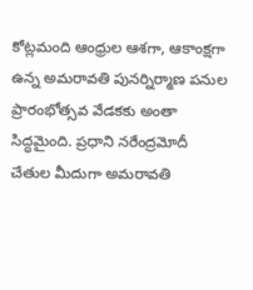కోట్లమంది ఆంధ్రుల ఆశగా, ఆకాంక్షగా ఉన్న అమరావతి పునర్నిర్మాణ పనుల ప్రారంభోత్సవ వేడకకు అంతా సిద్ధమైంది. ప్రధాని నరేంద్రమోదీ చేతుల మీదుగా అమరావతి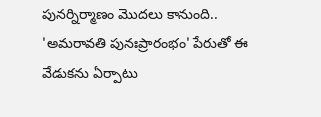పునర్నిర్మాణం మొదలు కానుంది.. 'అమరావతి పునఃప్రారంభం' పేరుతో ఈ వేడుకను ఏర్పాటు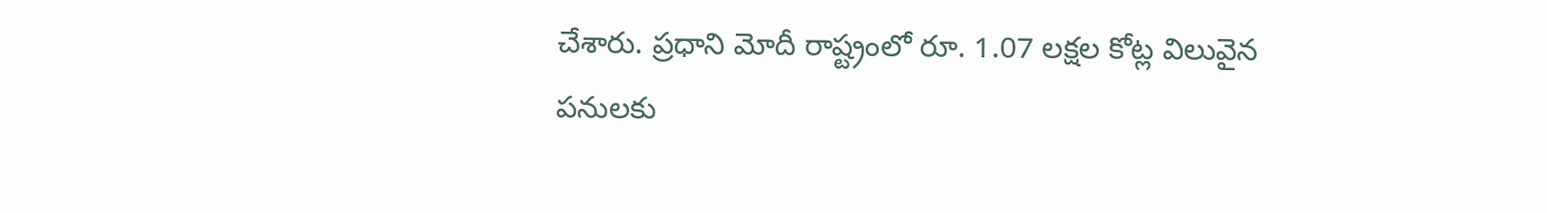చేశారు. ప్రధాని మోదీ రాష్ట్రంలో రూ. 1.07 లక్షల కోట్ల విలువైన పనులకు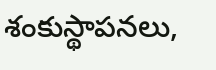శంకుస్థాపనలు,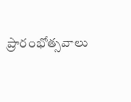ప్రారంభోత్సవాలు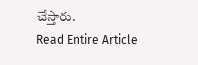చేస్తారు.
Read Entire Article